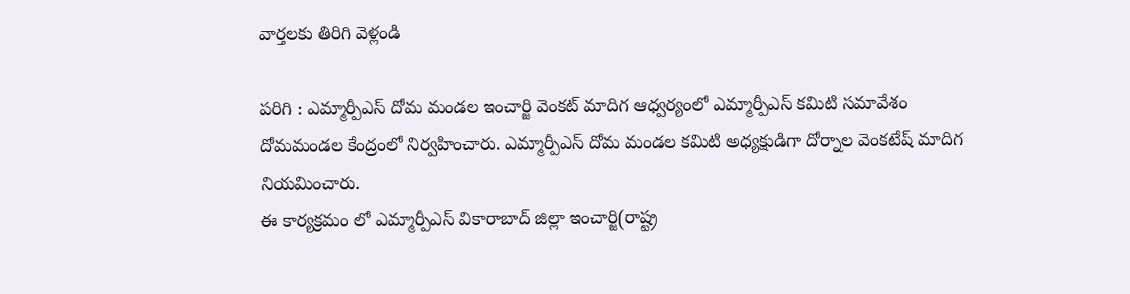వార్తలకు తిరిగి వెళ్లండి

పరిగి : ఎమ్మార్పీఎస్ దోమ మండల ఇంచార్జి వెంకట్ మాదిగ ఆధ్వర్యంలో ఎమ్మార్పీఎస్ కమిటి సమావేశం దోమమండల కేంద్రంలో నిర్వహించారు. ఎమ్మార్పీఎస్ దోమ మండల కమిటి అధ్యక్షుడిగా దోర్నాల వెంకటేష్ మాదిగ నియమించారు.
ఈ కార్యక్రమం లో ఎమ్మార్పీఎస్ వికారాబాద్ జిల్లా ఇంచార్జి(రాష్ట్ర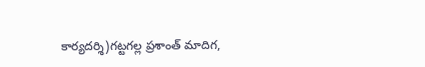కార్యదర్శి)గట్టగల్ల ప్రశాంత్ మాదిగ,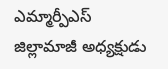ఎమ్మార్పీఎస్ జిల్లామాజీ అధ్యక్షుడు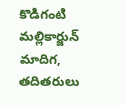కొడిగంటి మల్లికార్జున్ మాదిగ, తదితరులు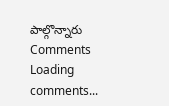పాల్గొన్నారు
Comments
Loading comments...